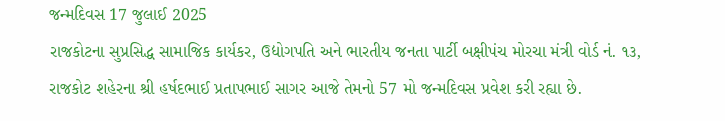જન્મદિવસ 17 જુલાઈ 2025
રાજકોટના સુપ્રસિદ્ધ સામાજિક કાર્યકર, ઉદ્યોગપતિ અને ભારતીય જનતા પાર્ટી બક્ષીપંચ મોરચા મંત્રી વોર્ડ નં. ૧૩, રાજકોટ શહેરના શ્રી હર્ષદભાઈ પ્રતાપભાઈ સાગર આજે તેમનો 57 મો જન્મદિવસ પ્રવેશ કરી રહ્યા છે.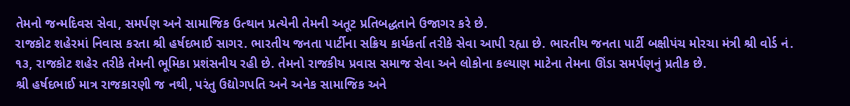તેમનો જન્મદિવસ સેવા, સમર્પણ અને સામાજિક ઉત્થાન પ્રત્યેની તેમની અતૂટ પ્રતિબદ્ધતાને ઉજાગર કરે છે.
રાજકોટ શહેરમાં નિવાસ કરતા શ્રી હર્ષદભાઈ સાગર. ભારતીય જનતા પાર્ટીના સક્રિય કાર્યકર્તા તરીકે સેવા આપી રહ્યા છે. ભારતીય જનતા પાર્ટી બક્ષીપંચ મોરચા મંત્રી શ્રી વોર્ડ નં. ૧૩, રાજકોટ શહેર તરીકે તેમની ભૂમિકા પ્રશંસનીય રહી છે. તેમનો રાજકીય પ્રવાસ સમાજ સેવા અને લોકોના કલ્યાણ માટેના તેમના ઊંડા સમર્પણનું પ્રતીક છે.
શ્રી હર્ષદભાઈ માત્ર રાજકારણી જ નથી, પરંતુ ઉદ્યોગપતિ અને અનેક સામાજિક અને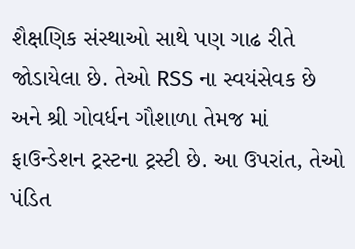શૈક્ષણિક સંસ્થાઓ સાથે પણ ગાઢ રીતે જોડાયેલા છે. તેઓ RSS ના સ્વયંસેવક છે અને શ્રી ગોવર્ધન ગૌશાળા તેમજ માં ફાઉન્ડેશન ટ્રસ્ટના ટ્રસ્ટી છે. આ ઉપરાંત, તેઓ પંડિત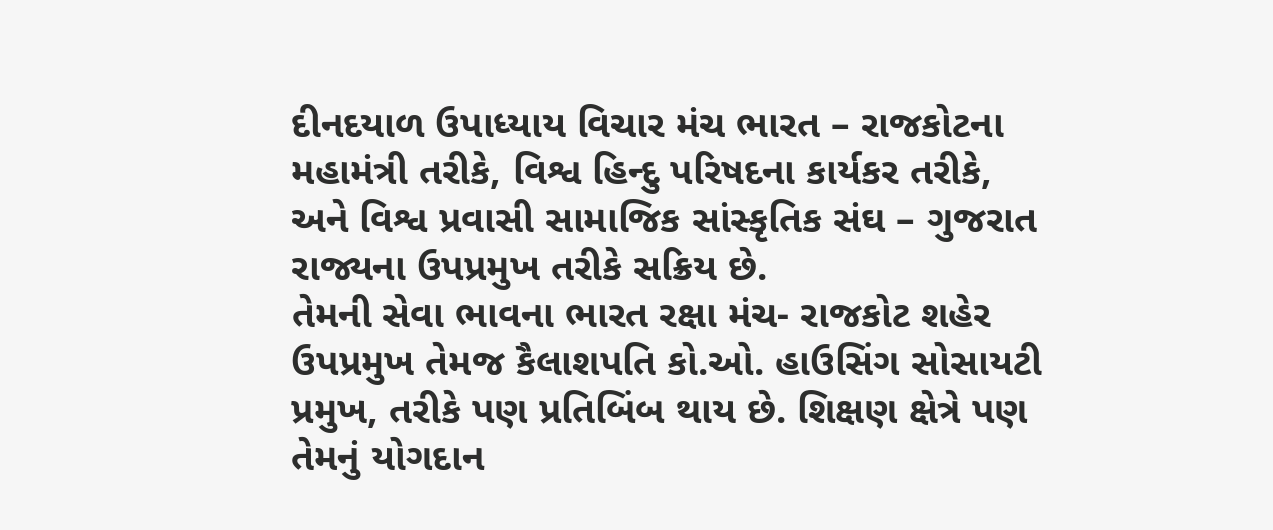દીનદયાળ ઉપાધ્યાય વિચાર મંચ ભારત – રાજકોટના મહામંત્રી તરીકે, વિશ્વ હિન્દુ પરિષદના કાર્યકર તરીકે, અને વિશ્વ પ્રવાસી સામાજિક સાંસ્કૃતિક સંઘ – ગુજરાત રાજ્યના ઉપપ્રમુખ તરીકે સક્રિય છે.
તેમની સેવા ભાવના ભારત રક્ષા મંચ- રાજકોટ શહેર ઉપપ્રમુખ તેમજ કૈલાશપતિ કો.ઓ. હાઉસિંગ સોસાયટી પ્રમુખ, તરીકે પણ પ્રતિબિંબ થાય છે. શિક્ષણ ક્ષેત્રે પણ તેમનું યોગદાન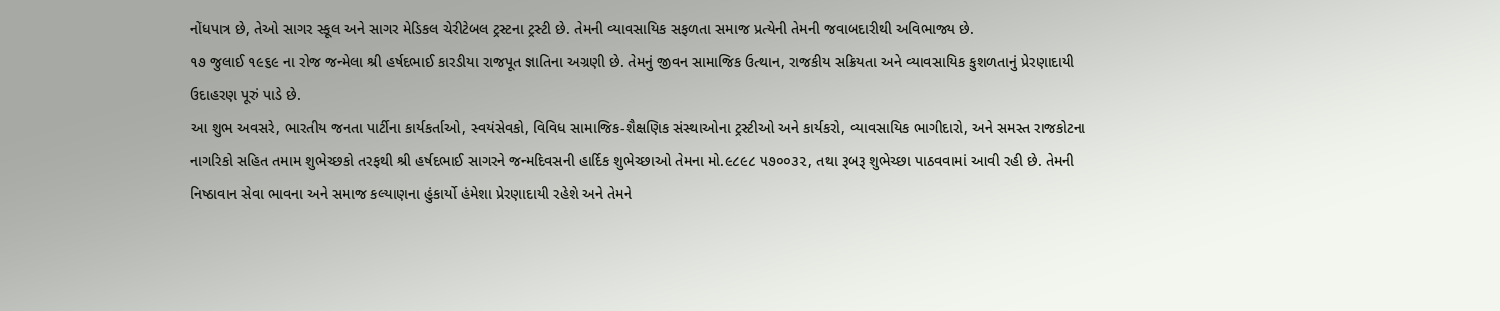નોંધપાત્ર છે, તેઓ સાગર સ્કૂલ અને સાગર મેડિકલ ચેરીટેબલ ટ્રસ્ટના ટ્રસ્ટી છે. તેમની વ્યાવસાયિક સફળતા સમાજ પ્રત્યેની તેમની જવાબદારીથી અવિભાજ્ય છે.
૧૭ જુલાઈ ૧૯૬૯ ના રોજ જન્મેલા શ્રી હર્ષદભાઈ કારડીયા રાજપૂત જ્ઞાતિના અગ્રણી છે. તેમનું જીવન સામાજિક ઉત્થાન, રાજકીય સક્રિયતા અને વ્યાવસાયિક કુશળતાનું પ્રેરણાદાયી ઉદાહરણ પૂરું પાડે છે.
આ શુભ અવસરે, ભારતીય જનતા પાર્ટીના કાર્યકર્તાઓ, સ્વયંસેવકો, વિવિધ સામાજિક-શૈક્ષણિક સંસ્થાઓના ટ્રસ્ટીઓ અને કાર્યકરો, વ્યાવસાયિક ભાગીદારો, અને સમસ્ત રાજકોટના નાગરિકો સહિત તમામ શુભેચ્છકો તરફથી શ્રી હર્ષદભાઈ સાગરને જન્મદિવસની હાર્દિક શુભેચ્છાઓ તેમના મો.૯૮૯૮ ૫૭૦૦૩૨, તથા રૂબરૂ શુભેચ્છા પાઠવવામાં આવી રહી છે. તેમની નિષ્ઠાવાન સેવા ભાવના અને સમાજ કલ્યાણના હુંકાર્યો હંમેશા પ્રેરણાદાયી રહેશે અને તેમને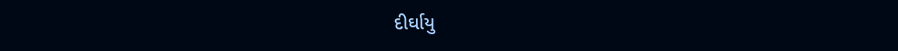દીર્ઘાયુ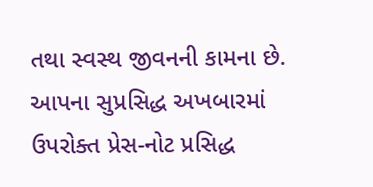તથા સ્વસ્થ જીવનની કામના છે.
આપના સુપ્રસિદ્ધ અખબારમાં ઉપરોક્ત પ્રેસ-નોટ પ્રસિદ્ધ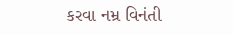કરવા નમ્ર વિનંતી